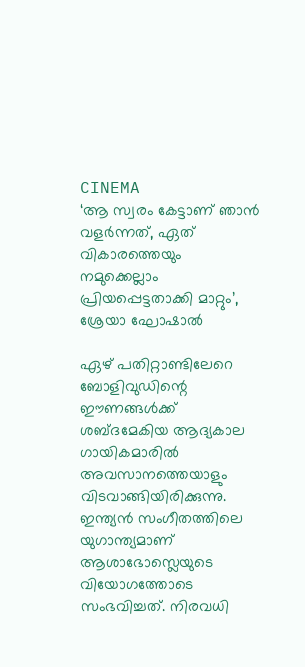CINEMA
‘ആ സ്വരം കേട്ടാണ് ഞാൻ വളർന്നത്, ഏത് വികാരത്തെയും നമുക്കെല്ലാം പ്രിയപ്പെട്ടതാക്കി മാറ്റും’, ശ്രേയാ ഘോഷാൽ

ഏഴ് പതിറ്റാണ്ടിലേറെ ബോളിവുഡിന്റെ ഈണങ്ങൾക്ക് ശബ്ദമേകിയ ആദ്യകാല ഗായികമാരിൽ അവസാനത്തെയാളും വിടവാങ്ങിയിരിക്കുന്നു. ഇന്ത്യൻ സംഗീതത്തിലെ യുഗാന്ത്യമാണ് ആശാഭോസ്ലെയുടെ വിയോഗത്തോടെ സംഭവിച്ചത്. നിരവധി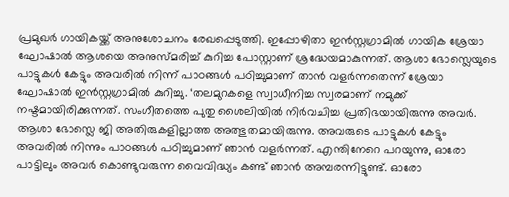പ്രമുഖർ ഗായികയ്ക്ക് അനുശോചനം രേഖപ്പെടുത്തി. ഇപ്പോഴിതാ ഇൻസ്റ്റഗ്രാമിൽ ഗായിക ശ്രേയാ ഘോഷാൽ ആശയെ അനുസ്മരിച്ച് കുറിച്ച പോസ്റ്റാണ് ശ്രദ്ധേയമാകുന്നത്. ആശാ ഭോസ്ലെയുടെ പാട്ടുകൾ കേട്ടും അവരിൽ നിന്ന് പാഠങ്ങൾ പഠിച്ചുമാണ് താൻ വളർന്നതെന്ന് ശ്രേയാ ഘോഷാൽ ഇൻസ്റ്റഗ്രാമിൽ കുറിച്ചു. ‘തലമുറകളെ സ്വാധീനിച്ച സ്വരമാണ് നമുക്ക് നഷ്ടമായിരിക്കുന്നത്. സംഗീതത്തെ പുതു ശൈലിയിൽ നിർവചിച്ച പ്രതിഭയായിരുന്നു അവർ. ആശാ ഭോസ്ലെ ജി അതിരുകളില്ലാത്ത അത്ഭുതമായിരുന്നു. അവരുടെ പാട്ടുകൾ കേട്ടും അവരിൽ നിന്നും പാഠങ്ങൾ പഠിച്ചുമാണ് ഞാൻ വളർന്നത്. എന്തിനേറെ പറയുന്നു, ഓരോ പാട്ടിലും അവർ കൊണ്ടുവരുന്ന വൈവിദ്ധ്യം കണ്ട് ഞാൻ അമ്പരന്നിട്ടുണ്ട്. ഓരോ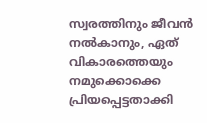സ്വരത്തിനും ജീവൻ നൽകാനും, ഏത് വികാരത്തെയും നമുക്കൊക്കെ പ്രിയപ്പെട്ടതാക്കി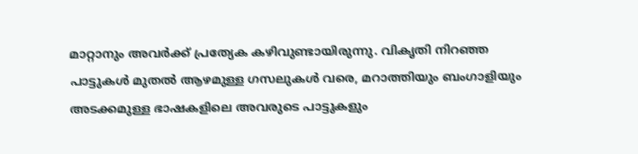മാറ്റാനും അവർക്ക് പ്രത്യേക കഴിവുണ്ടായിരുന്നു. വികൃതി നിറഞ്ഞ പാട്ടുകൾ മുതൽ ആഴമുള്ള ഗസലുകൾ വരെ, മറാത്തിയും ബംഗാളിയും അടക്കമുള്ള ഭാഷകളിലെ അവരുടെ പാട്ടുകളും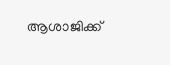ആശാജിക്ക്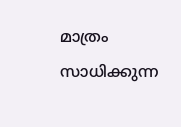മാത്രം സാധിക്കുന്ന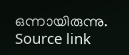ഒന്നായിരുന്നു.
Source link